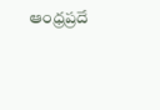ఆంధ్రప్రదే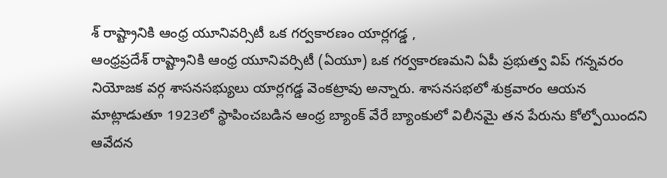శ్ రాష్ట్రానికి ఆంధ్ర యూనివర్సిటీ ఒక గర్వకారణం యార్లగడ్డ ,
ఆంధ్రప్రదేశ్ రాష్ట్రానికి ఆంధ్ర యూనివర్సిటీ (ఏయూ) ఒక గర్వకారణమని ఏపీ ప్రభుత్వ విప్ గన్నవరం నియోజక వర్గ శాసనసభ్యులు యార్లగడ్డ వెంకట్రావు అన్నారు. శాసనసభలో శుక్రవారం ఆయన మాట్లాడుతూ 1923లో స్థాపించబడిన ఆంధ్ర బ్యాంక్ వేరే బ్యాంకులో విలీనమై తన పేరును కోల్పోయిందని ఆవేదన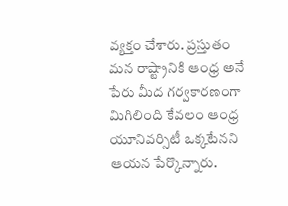వ్యక్తం చేశారు. ప్రస్తుతం మన రాష్ట్రానికి ఆంధ్ర అనే పేరు మీద గర్వకారణంగా మిగిలింది కేవలం ఆంధ్ర యూనివర్సిటీ ఒక్కటేనని ఆయన పేర్కొన్నారు.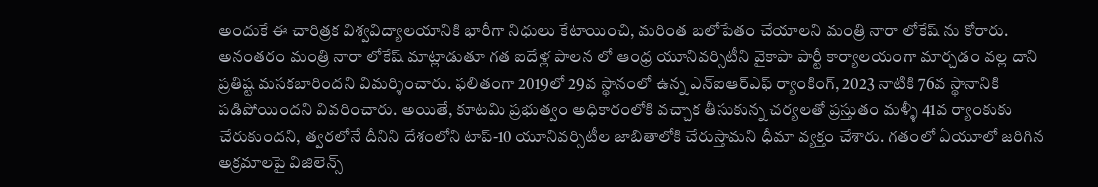అందుకే ఈ చారిత్రక విశ్వవిద్యాలయానికి భారీగా నిధులు కేటాయించి, మరింత బలోపేతం చేయాలని మంత్రి నారా లోకేష్ ను కోరారు.
అనంతరం మంత్రి నారా లోకేష్ మాట్లాడుతూ గత ఐదేళ్ల పాలన లో ఆంధ్ర యూనివర్సిటీని వైకాపా పార్టీ కార్యాలయంగా మార్చడం వల్ల దాని ప్రతిష్ట మసకబారిందని విమర్శించారు. ఫలితంగా 2019లో 29వ స్థానంలో ఉన్న ఎన్ఐఆర్ఎఫ్ ర్యాంకింగ్, 2023 నాటికి 76వ స్థానానికి పడిపోయిందని వివరించారు. అయితే, కూటమి ప్రభుత్వం అధికారంలోకి వచ్చాక తీసుకున్న చర్యలతో ప్రస్తుతం మళ్ళీ 41వ ర్యాంకుకు చేరుకుందని, త్వరలోనే దీనిని దేశంలోని టాప్-10 యూనివర్సిటీల జాబితాలోకి చేరుస్తామని ధీమా వ్యక్తం చేశారు. గతంలో ఏయూలో జరిగిన అక్రమాలపై విజిలెన్స్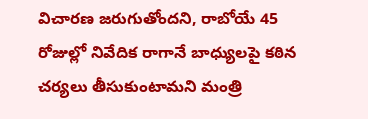విచారణ జరుగుతోందని, రాబోయే 45 రోజుల్లో నివేదిక రాగానే బాధ్యులపై కఠిన చర్యలు తీసుకుంటామని మంత్రి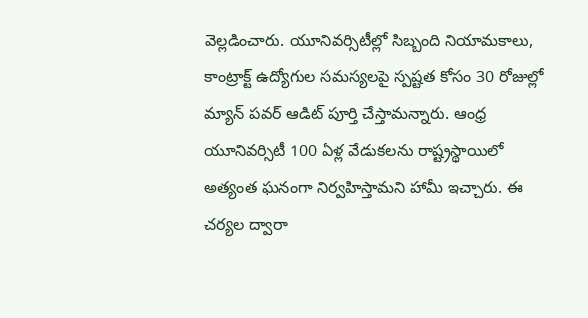వెల్లడించారు. యూనివర్సిటీల్లో సిబ్బంది నియామకాలు, కాంట్రాక్ట్ ఉద్యోగుల సమస్యలపై స్పష్టత కోసం 30 రోజుల్లో మ్యాన్ పవర్ ఆడిట్ పూర్తి చేస్తామన్నారు. ఆంధ్ర యూనివర్సిటీ 100 ఏళ్ల వేడుకలను రాష్ట్రస్థాయిలో అత్యంత ఘనంగా నిర్వహిస్తామని హామీ ఇచ్చారు. ఈ చర్యల ద్వారా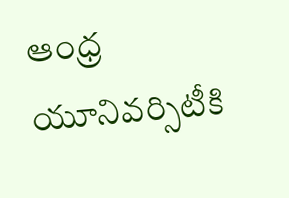ఆంధ్ర యూనివర్సిటీకి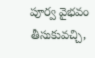పూర్వ వైభవం తీసుకువచ్చి,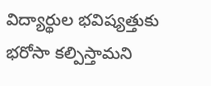విద్యార్థుల భవిష్యత్తుకు భరోసా కల్పిస్తామని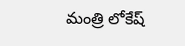మంత్రి లోకేష్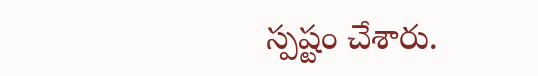స్పష్టం చేశారు.